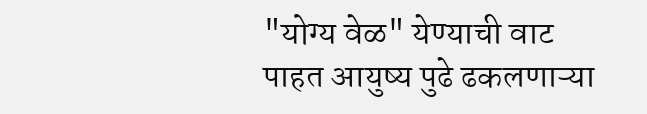"योग्य वेळ" येण्याची वाट पाहत आयुष्य पुढे ढकलणाऱ्या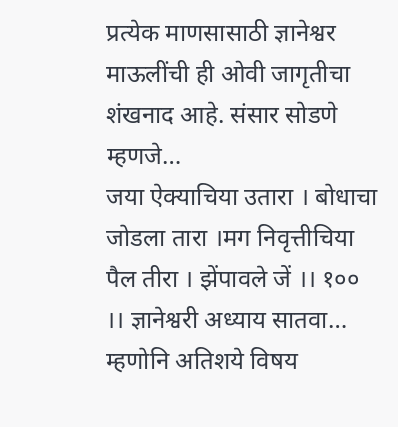प्रत्येक माणसासाठी ज्ञानेश्वर माऊलींची ही ओवी जागृतीचा शंखनाद आहे. संसार सोडणे म्हणजे…
जया ऐक्याचिया उतारा । बोधाचा जोडला तारा ।मग निवृत्तीचिया पैल तीरा । झेंपावले जें ।। १०० ।। ज्ञानेश्वरी अध्याय सातवा…
म्हणोनि अतिशये विषय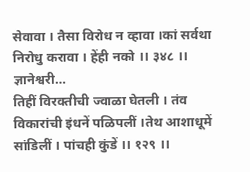सेवावा । तैसा विरोध न व्हावा ।कां सर्वथा निरोधु करावा । हेंही नको ।। ३४८ ।। ज्ञानेश्वरी…
तिहीं विरक्तीची ज्वाळा घेतली । तंव विकारांची इंधनें पळिपलीं ।तेथ आशाधूमें सांडिलीं । पांचही कुंडें ।। १२९ ।।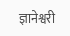ज्ञानेश्वरी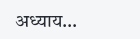अध्याय…